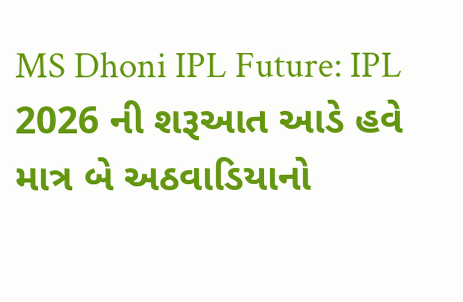MS Dhoni IPL Future: IPL 2026 ની શરૂઆત આડે હવે માત્ર બે અઠવાડિયાનો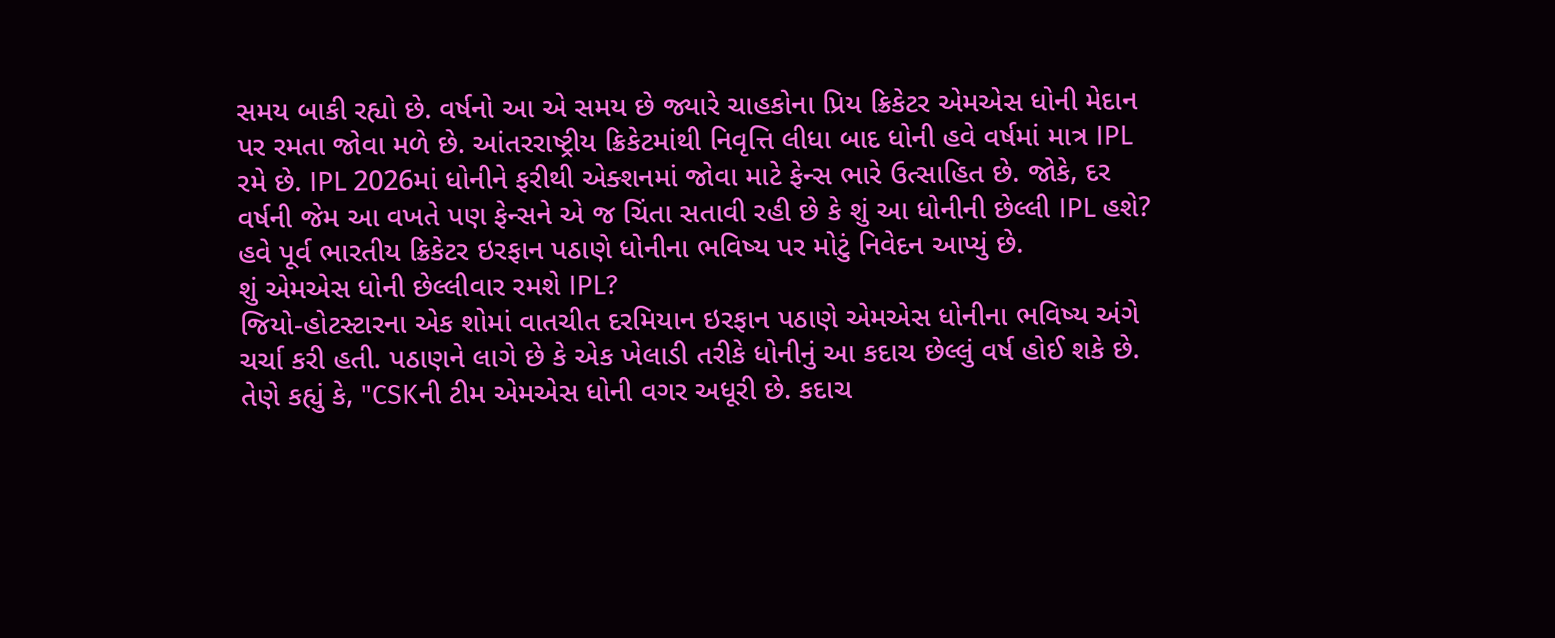સમય બાકી રહ્યો છે. વર્ષનો આ એ સમય છે જ્યારે ચાહકોના પ્રિય ક્રિકેટર એમએસ ધોની મેદાન પર રમતા જોવા મળે છે. આંતરરાષ્ટ્રીય ક્રિકેટમાંથી નિવૃત્તિ લીધા બાદ ધોની હવે વર્ષમાં માત્ર IPL રમે છે. IPL 2026માં ધોનીને ફરીથી એક્શનમાં જોવા માટે ફેન્સ ભારે ઉત્સાહિત છે. જોકે, દર વર્ષની જેમ આ વખતે પણ ફેન્સને એ જ ચિંતા સતાવી રહી છે કે શું આ ધોનીની છેલ્લી IPL હશે? હવે પૂર્વ ભારતીય ક્રિકેટર ઇરફાન પઠાણે ધોનીના ભવિષ્ય પર મોટું નિવેદન આપ્યું છે.
શું એમએસ ધોની છેલ્લીવાર રમશે IPL?
જિયો-હોટસ્ટારના એક શોમાં વાતચીત દરમિયાન ઇરફાન પઠાણે એમએસ ધોનીના ભવિષ્ય અંગે ચર્ચા કરી હતી. પઠાણને લાગે છે કે એક ખેલાડી તરીકે ધોનીનું આ કદાચ છેલ્લું વર્ષ હોઈ શકે છે. તેણે કહ્યું કે, "CSKની ટીમ એમએસ ધોની વગર અધૂરી છે. કદાચ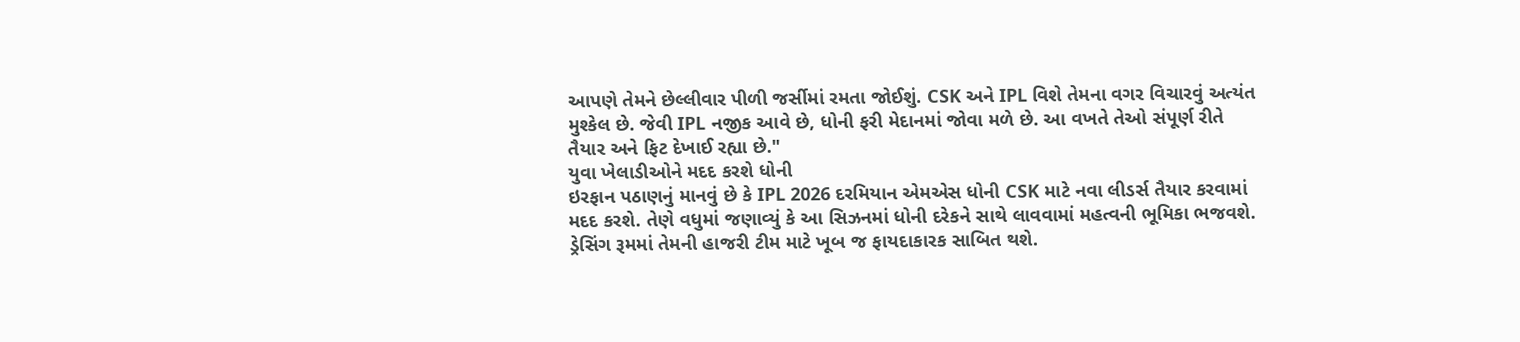આપણે તેમને છેલ્લીવાર પીળી જર્સીમાં રમતા જોઈશું. CSK અને IPL વિશે તેમના વગર વિચારવું અત્યંત મુશ્કેલ છે. જેવી IPL નજીક આવે છે, ધોની ફરી મેદાનમાં જોવા મળે છે. આ વખતે તેઓ સંપૂર્ણ રીતે તૈયાર અને ફિટ દેખાઈ રહ્યા છે."
યુવા ખેલાડીઓને મદદ કરશે ધોની
ઇરફાન પઠાણનું માનવું છે કે IPL 2026 દરમિયાન એમએસ ધોની CSK માટે નવા લીડર્સ તૈયાર કરવામાં મદદ કરશે. તેણે વધુમાં જણાવ્યું કે આ સિઝનમાં ધોની દરેકને સાથે લાવવામાં મહત્વની ભૂમિકા ભજવશે. ડ્રેસિંગ રૂમમાં તેમની હાજરી ટીમ માટે ખૂબ જ ફાયદાકારક સાબિત થશે.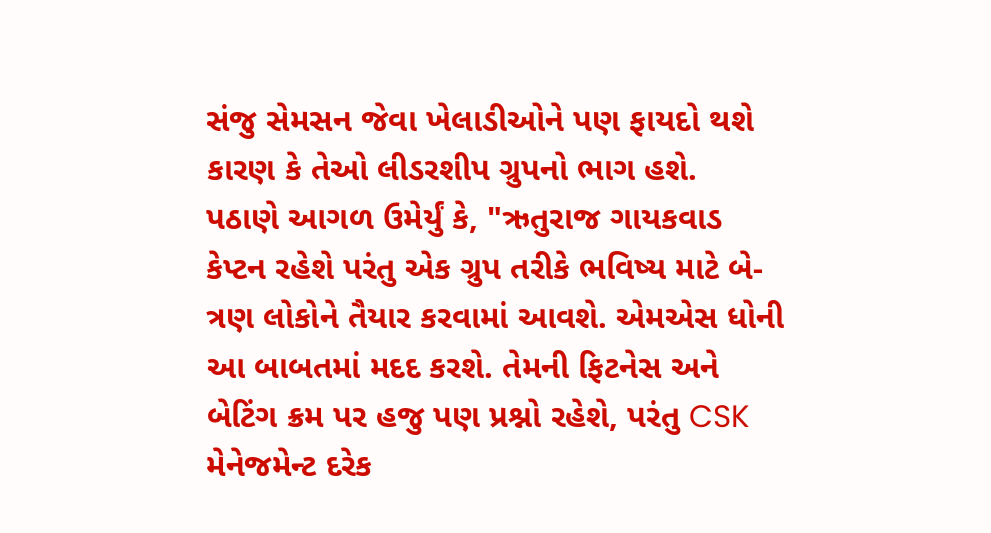સંજુ સેમસન જેવા ખેલાડીઓને પણ ફાયદો થશે કારણ કે તેઓ લીડરશીપ ગ્રુપનો ભાગ હશે.
પઠાણે આગળ ઉમેર્યું કે, "ઋતુરાજ ગાયકવાડ કેપ્ટન રહેશે પરંતુ એક ગ્રુપ તરીકે ભવિષ્ય માટે બે-ત્રણ લોકોને તૈયાર કરવામાં આવશે. એમએસ ધોની આ બાબતમાં મદદ કરશે. તેમની ફિટનેસ અને બેટિંગ ક્રમ પર હજુ પણ પ્રશ્નો રહેશે, પરંતુ CSK મેનેજમેન્ટ દરેક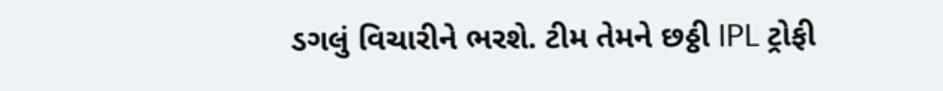ડગલું વિચારીને ભરશે. ટીમ તેમને છઠ્ઠી IPL ટ્રોફી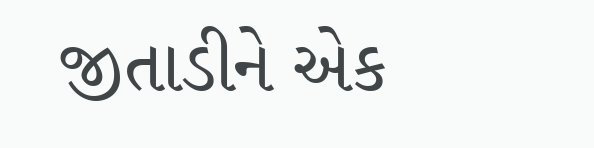જીતાડીને એક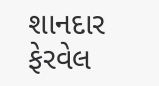શાનદાર ફેરવેલ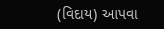(વિદાય) આપવા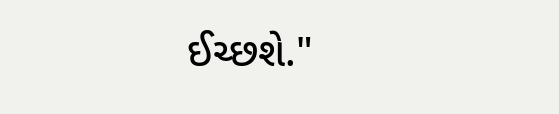ઈચ્છશે."